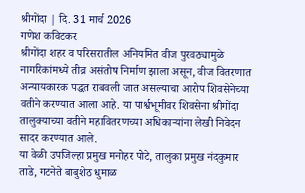श्रीगोंदा | दि. 31 मार्च 2026
गणेश कविटकर
श्रीगोंदा शहर व परिसरातील अनियमित वीज पुरवठ्यामुळे नागरिकांमध्ये तीव्र असंतोष निर्माण झाला असून, वीज वितरणात अन्यायकारक पद्धत राबवली जात असल्याचा आरोप शिवसेनेच्या वतीने करण्यात आला आहे. या पार्श्वभूमीवर शिवसेना श्रीगोंदा तालुक्याच्या वतीने महावितरणच्या अधिकाऱ्यांना लेखी निवेदन सादर करण्यात आले.
या वेळी उपजिल्हा प्रमुख मनोहर पोटे, तालुका प्रमुख नंदकुमार ताडे, गटनेते बाबुशेठ धुमाळ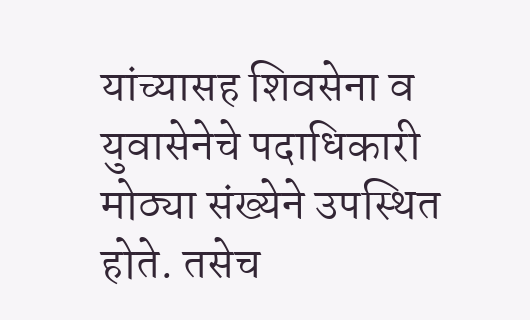यांच्यासह शिवसेना व युवासेनेचे पदाधिकारी मोठ्या संख्येने उपस्थित होते. तसेच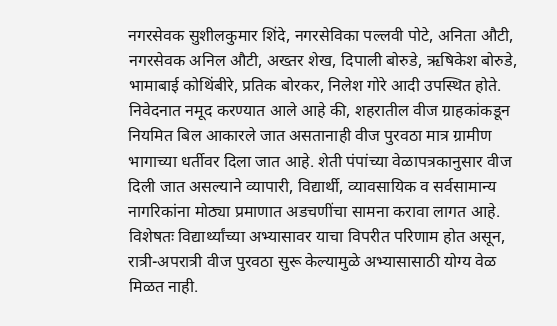नगरसेवक सुशीलकुमार शिंदे, नगरसेविका पल्लवी पोटे, अनिता औटी, नगरसेवक अनिल औटी, अख्तर शेख, दिपाली बोरुडे, ऋषिकेश बोरुडे, भामाबाई कोथिंबीरे, प्रतिक बोरकर, निलेश गोरे आदी उपस्थित होते.
निवेदनात नमूद करण्यात आले आहे की, शहरातील वीज ग्राहकांकडून नियमित बिल आकारले जात असतानाही वीज पुरवठा मात्र ग्रामीण भागाच्या धर्तीवर दिला जात आहे. शेती पंपांच्या वेळापत्रकानुसार वीज दिली जात असल्याने व्यापारी, विद्यार्थी, व्यावसायिक व सर्वसामान्य नागरिकांना मोठ्या प्रमाणात अडचणींचा सामना करावा लागत आहे.
विशेषतः विद्यार्थ्यांच्या अभ्यासावर याचा विपरीत परिणाम होत असून, रात्री-अपरात्री वीज पुरवठा सुरू केल्यामुळे अभ्यासासाठी योग्य वेळ मिळत नाही.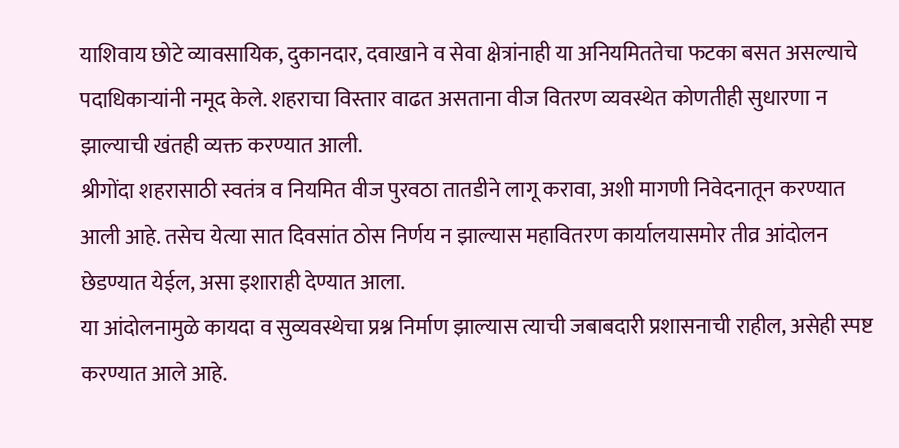याशिवाय छोटे व्यावसायिक, दुकानदार, दवाखाने व सेवा क्षेत्रांनाही या अनियमिततेचा फटका बसत असल्याचे पदाधिकाऱ्यांनी नमूद केले. शहराचा विस्तार वाढत असताना वीज वितरण व्यवस्थेत कोणतीही सुधारणा न झाल्याची खंतही व्यक्त करण्यात आली.
श्रीगोंदा शहरासाठी स्वतंत्र व नियमित वीज पुरवठा तातडीने लागू करावा, अशी मागणी निवेदनातून करण्यात आली आहे. तसेच येत्या सात दिवसांत ठोस निर्णय न झाल्यास महावितरण कार्यालयासमोर तीव्र आंदोलन छेडण्यात येईल, असा इशाराही देण्यात आला.
या आंदोलनामुळे कायदा व सुव्यवस्थेचा प्रश्न निर्माण झाल्यास त्याची जबाबदारी प्रशासनाची राहील, असेही स्पष्ट करण्यात आले आहे.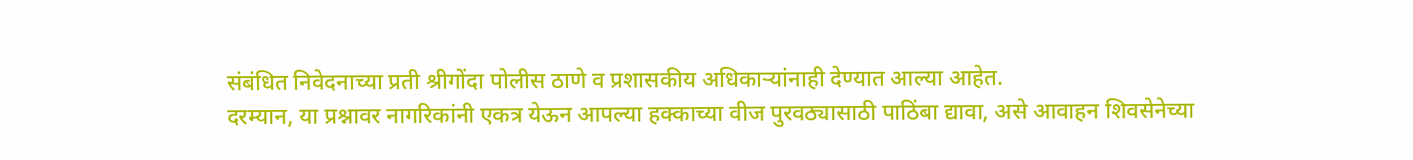संबंधित निवेदनाच्या प्रती श्रीगोंदा पोलीस ठाणे व प्रशासकीय अधिकाऱ्यांनाही देण्यात आल्या आहेत.
दरम्यान, या प्रश्नावर नागरिकांनी एकत्र येऊन आपल्या हक्काच्या वीज पुरवठ्यासाठी पाठिंबा द्यावा, असे आवाहन शिवसेनेच्या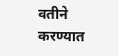वतीने करण्यात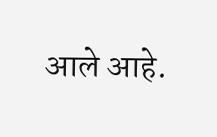आले आहे.